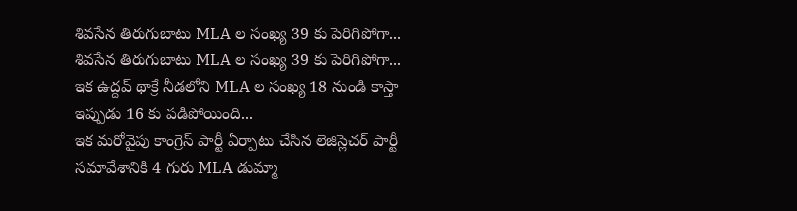శివసేన తిరుగుబాటు MLA ల సంఖ్య 39 కు పెరిగిపోగా...
శివసేన తిరుగుబాటు MLA ల సంఖ్య 39 కు పెరిగిపోగా...
ఇక ఉద్దవ్ థాక్రే నీడలోని MLA ల సంఖ్య 18 నుండి కాస్తా ఇప్పుడు 16 కు పడిపోయింది...
ఇక మరోవైపు కాంగ్రెస్ పార్టీ ఏర్పాటు చేసిన లెజిస్లెచర్ పార్టీ సమావేశానికి 4 గురు MLA డుమ్మా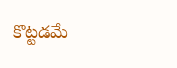కొట్టడమే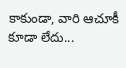కాకుండా, వారి ఆచూకీ కూడా లేదు...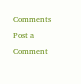Comments
Post a Comment